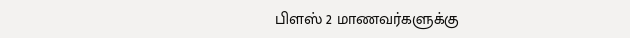பிளஸ் 2 மாணவர்களுக்கு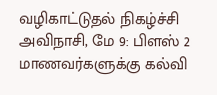வழிகாட்டுதல் நிகழ்ச்சி
அவிநாசி, மே 9: பிளஸ் 2 மாணவர்களுக்கு கல்வி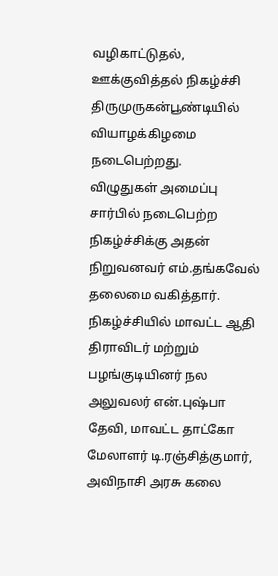வழிகாட்டுதல், ஊக்குவித்தல் நிகழ்ச்சி திருமுருகன்பூண்டியில் வியாழக்கிழமை நடைபெற்றது.
விழுதுகள் அமைப்பு சார்பில் நடைபெற்ற நிகழ்ச்சிக்கு அதன் நிறுவனவர் எம்.தங்கவேல் தலைமை வகித்தார். நிகழ்ச்சியில் மாவட்ட ஆதி திராவிடர் மற்றும் பழங்குடியினர் நல அலுவலர் என்.புஷ்பா தேவி, மாவட்ட தாட்கோ மேலாளர் டி.ரஞ்சித்குமார், அவிநாசி அரசு கலை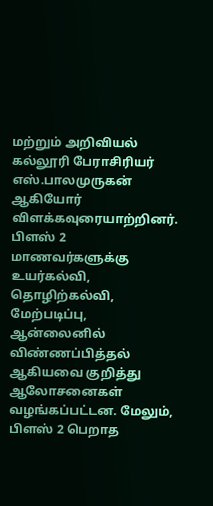மற்றும் அறிவியல் கல்லூரி பேராசிரியர் எஸ்.பாலமுருகன் ஆகியோர் விளக்கவுரையாற்றினர்.
பிளஸ் 2 மாணவர்களுக்கு உயர்கல்வி, தொழிற்கல்வி, மேற்படிப்பு, ஆன்லைனில் விண்ணப்பித்தல் ஆகியவை குறித்து ஆலோசனைகள் வழங்கப்பட்டன. மேலும், பிளஸ் 2 பெறாத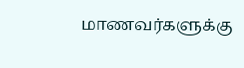மாணவர்களுக்கு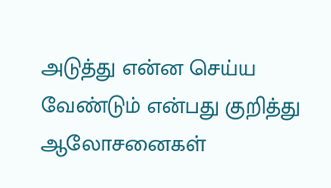அடுத்து என்ன செய்ய வேண்டும் என்பது குறித்து ஆலோசனைகள்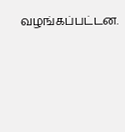வழங்கப்பட்டன.